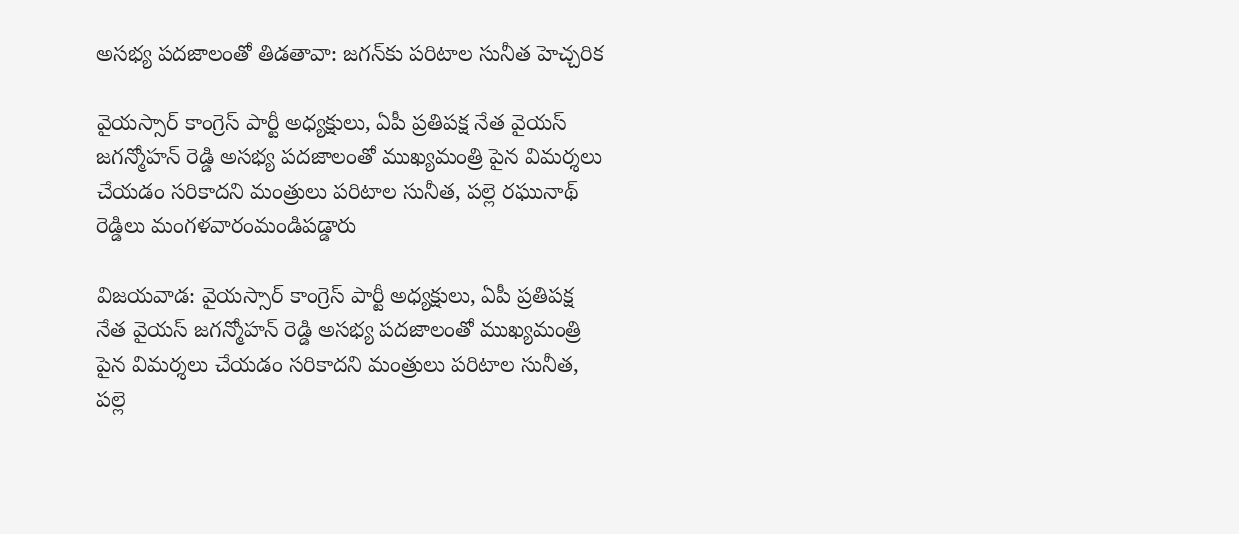అసభ్య పదజాలంతో తిడతావా: జగన్‌కు పరిటాల సునీత హెచ్చరిక

వైయస్సార్ కాంగ్రెస్ పార్టీ అధ్యక్షులు, ఏపీ ప్రతిపక్ష నేత వైయస్ జగన్మోహన్ రెడ్డి అసభ్య పదజాలంతో ముఖ్యమంత్రి పైన విమర్శలు చేయడం సరికాదని మంత్రులు పరిటాల సునీత, పల్లె రఘునాథ్ రెడ్డిలు మంగళవారంమండిపడ్డారు

విజయవాడ: వైయస్సార్ కాంగ్రెస్ పార్టీ అధ్యక్షులు, ఏపీ ప్రతిపక్ష నేత వైయస్ జగన్మోహన్ రెడ్డి అసభ్య పదజాలంతో ముఖ్యమంత్రి పైన విమర్శలు చేయడం సరికాదని మంత్రులు పరిటాల సునీత, పల్లె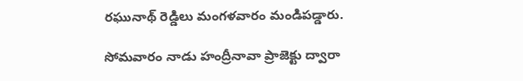రఘునాథ్ రెడ్డిలు మంగళవారం మండిపడ్డారు.

సోమవారం నాడు హంద్రీనావా ప్రాజెక్టు ద్వారా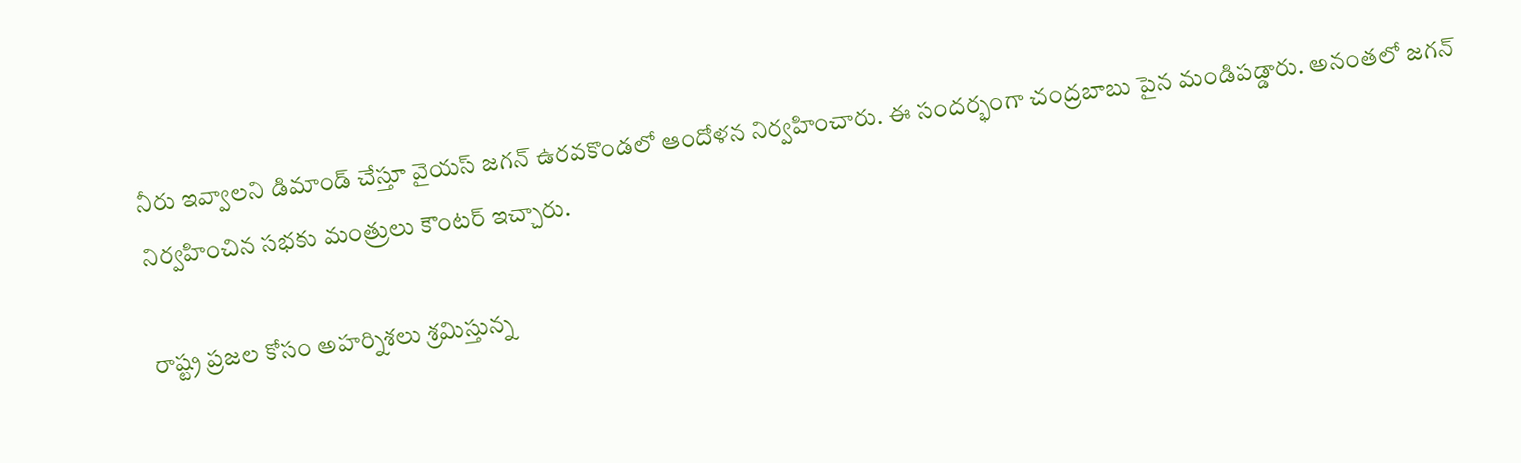నీరు ఇవ్వాలని డిమాండ్ చేస్తూ వైయస్ జగన్ ఉరవకొండలో ఆందోళన నిర్వహించారు. ఈ సందర్భంగా చంద్రబాబు పైన మండిపడ్డారు. అనంతలో జగన్ నిర్వహించిన సభకు మంత్రులు కౌంటర్ ఇచ్చారు.

రాష్ట్ర ప్రజల కోసం అహర్నిశలు శ్రమిస్తున్న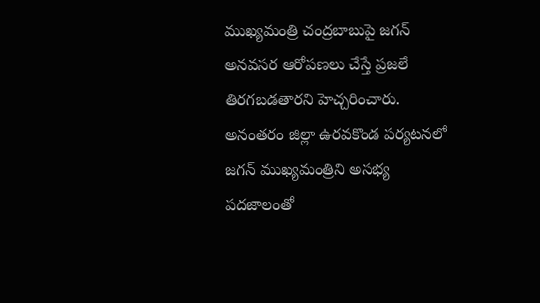ముఖ్యమంత్రి చంద్రబాబుపై జగన్ అనవసర ఆరోపణలు చేస్తే ప్రజలే తిరగబడతారని హెచ్చరించారు. అనంతరం జిల్లా ఉరవకొండ పర్యటనలో జగన్‌ ముఖ్యమంత్రిని అసభ్య పదజాలంతో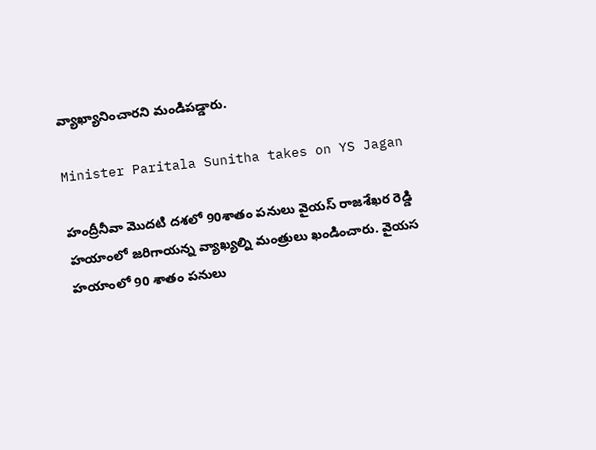వ్యాఖ్యానించారని మండిపడ్డారు.

Minister Paritala Sunitha takes on YS Jagan

హంద్రీనీవా మొదటి దశలో 90శాతం పనులు వైయస్ రాజశేఖర రెడ్డి హయాంలో జరిగాయన్న వ్యాఖ్యల్ని మంత్రులు ఖండించారు. వైయస హయాంలో 90 శాతం పనులు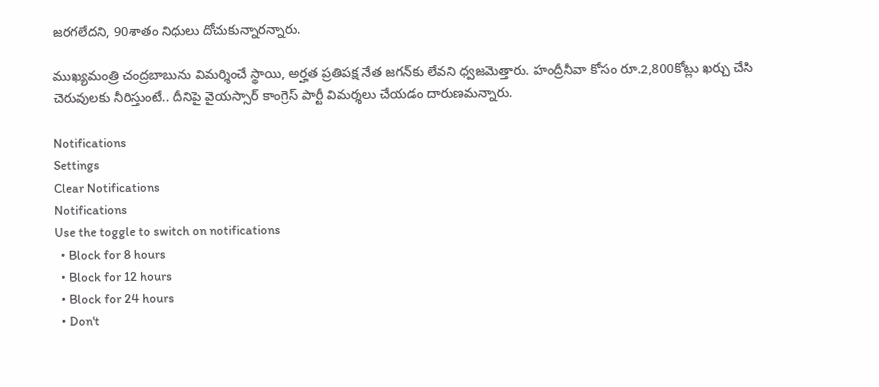జరగలేదని, 90శాతం నిధులు దోచుకున్నారన్నారు.

ముఖ్యమంత్రి చంద్రబాబును విమర్శించే స్థాయి, అర్హత ప్రతిపక్ష నేత జగన్‌కు లేవని ధ్వజమెత్తారు. హంద్రీనీవా కోసం రూ.2,800కోట్లు ఖర్చు చేసి చెరువులకు నీరిస్తుంటే.. దీనిపై వైయస్సార్ కాంగ్రెస్ పార్టీ విమర్శలు చేయడం దారుణమన్నారు.

Notifications
Settings
Clear Notifications
Notifications
Use the toggle to switch on notifications
  • Block for 8 hours
  • Block for 12 hours
  • Block for 24 hours
  • Don't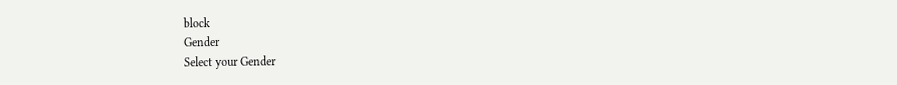block
Gender
Select your Gender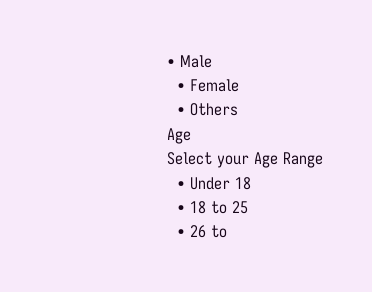• Male
  • Female
  • Others
Age
Select your Age Range
  • Under 18
  • 18 to 25
  • 26 to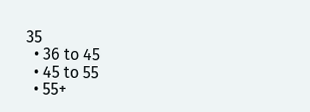35
  • 36 to 45
  • 45 to 55
  • 55+